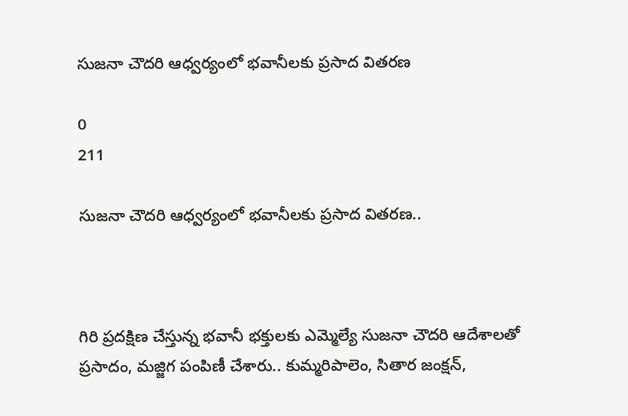సుజనా చౌదరి ఆధ్వర్యంలో భవానీలకు ప్రసాద వితరణ

0
211

సుజనా చౌదరి ఆధ్వర్యంలో భవానీలకు ప్రసాద వితరణ..



గిరి ప్రదక్షిణ చేస్తున్న భవానీ భక్తులకు ఎమ్మెల్యే సుజనా చౌదరి ఆదేశాలతో ప్రసాదం, మజ్జిగ పంపిణీ చేశారు.. కుమ్మరిపాలెం, సితార జంక్షన్,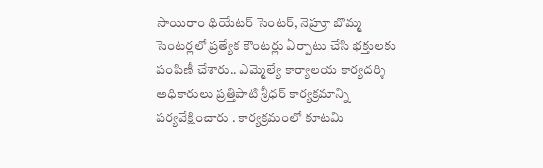సాయిరాం థియేటర్ సెంటర్, నెహ్రూ బొమ్మ సెంటర్లలో ప్రత్యేక కౌంటర్లు ఏర్పాటు చేసి భక్తులకు పంపిణీ చేశారు.. ఎమ్మెల్యే కార్యాలయ కార్యదర్శి అధికారులు ప్రత్తిపాటి శ్రీధర్ కార్యక్రమాన్ని పర్యవేక్షించారు . కార్యక్రమంలో కూటమి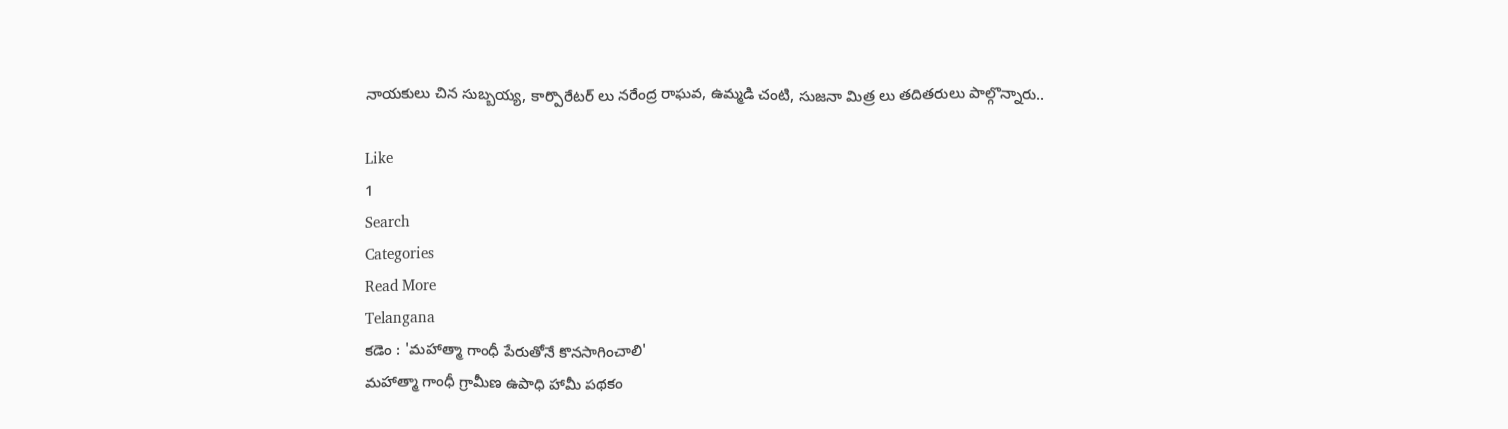నాయకులు చిన సుబ్బయ్య, కార్పొరేటర్ లు నరేంద్ర రాఘవ, ఉమ్మడి చంటి, సుజనా మిత్ర లు తదితరులు పాల్గొన్నారు..

Like
1
Search
Categories
Read More
Telangana
కడెం : 'మహాత్మా గాంధీ పేరుతోనే కొనసాగించాలి'
మహాత్మా గాంధీ గ్రామీణ ఉపాధి హామీ పథకం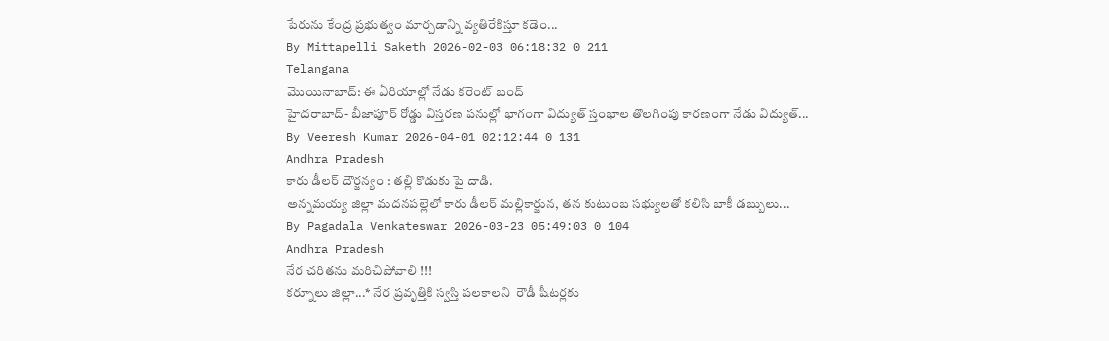పేరును కేంద్ర ప్రభుత్వం మార్చడాన్ని వ్యతిరేకిస్తూ కడెం...
By Mittapelli Saketh 2026-02-03 06:18:32 0 211
Telangana
మొయినాబాద్: ఈ ఏరియాల్లో నేడు కరెంట్ బంద్
హైదరాబాద్- బీజాపూర్ రోడ్డు విస్తరణ పనుల్లో భాగంగా విద్యుత్ స్తంభాల తొలగింపు కారణంగా నేడు విద్యుత్...
By Veeresh Kumar 2026-04-01 02:12:44 0 131
Andhra Pradesh
కారు డీలర్ దౌర్జన్యం : తల్లి కొడుకు పై దాడి.
అన్నమయ్య జిల్లా మదనపల్లెలో కారు డీలర్ మల్లికార్జున, తన కుటుంబ సభ్యులతో కలిసి బాకీ డబ్బులు...
By Pagadala Venkateswar 2026-03-23 05:49:03 0 104
Andhra Pradesh
నేర చరితను మరిచిపోవాలి !!!
కర్నూలు జిల్లా...* నేర ప్రవృత్తికి స్వస్తి పలకాలని  రౌడీ షీటర్లకు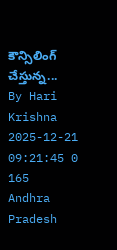కౌన్సిలింగ్ చేస్తున్న...
By Hari Krishna 2025-12-21 09:21:45 0 165
Andhra Pradesh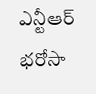ఎన్టీఆర్ భరోసా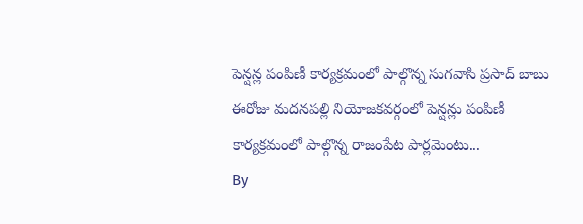పెన్షన్ల పంపిణీ కార్యక్రమంలో పాల్గొన్న సుగవాసి ప్రసాద్ బాబు
ఈరోజు మదనపల్లి నియోజకవర్గంలో పెన్షన్లు పంపిణీ కార్యక్రమంలో పాల్గొన్న రాజంపేట పార్లమెంటు...
By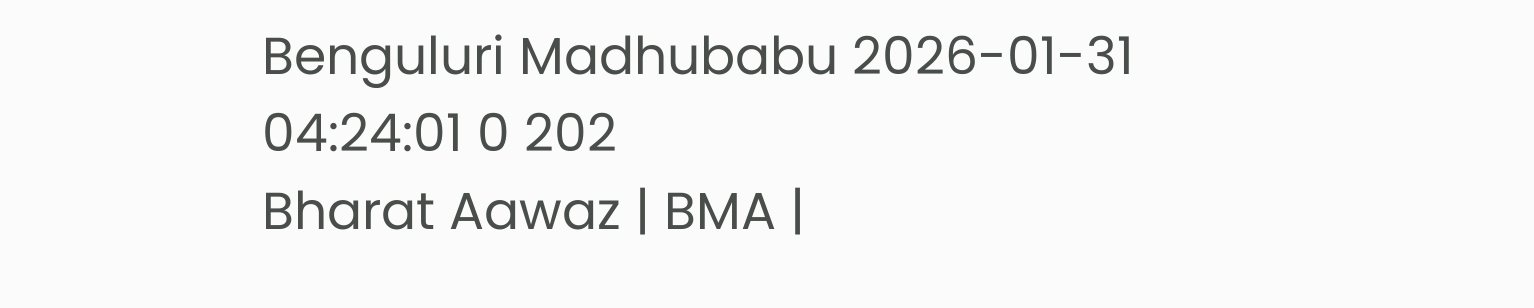Benguluri Madhubabu 2026-01-31 04:24:01 0 202
Bharat Aawaz | BMA |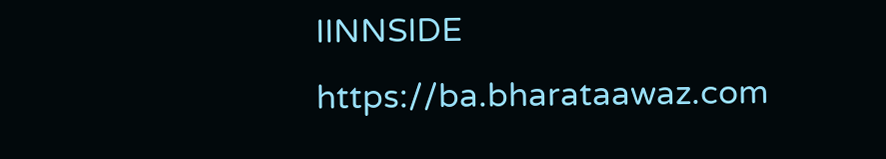IINNSIDE https://ba.bharataawaz.com